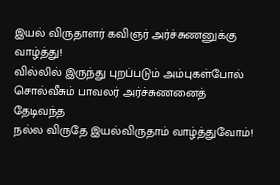இயல் விருதாளர் கவிஞர் அர்ச்சுணனுக்கு வாழ்த்து!
வில்லில் இருந்து புறப்படும் அம்புகள்போல்
சொல்வீசும் பாவலர் அர்ச்சுணனைத் தேடிவந்த
நல்ல விருதே இயல்விருதாம் வாழ்த்துவோம்!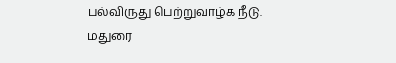பல்விருது பெற்றுவாழ்க நீடு.
மதுரை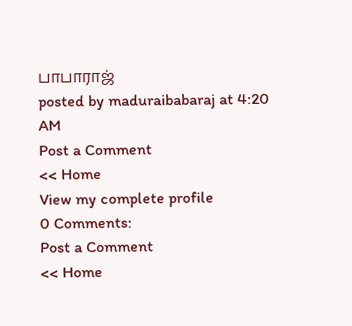பாபாராஜ்
posted by maduraibabaraj at 4:20 AM
Post a Comment
<< Home
View my complete profile
0 Comments:
Post a Comment
<< Home